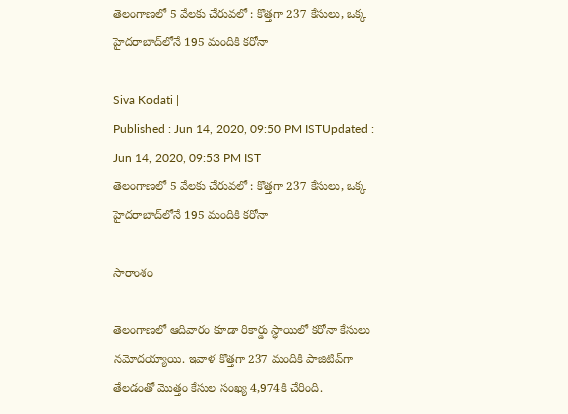తెలంగాణలో 5 వేలకు చేరువలో : కొత్తగా 237 కేసులు, ఒక్క హైదరాబాద్‌లోనే 195 మందికి కరోనా

Siva Kodati |
Published : Jun 14, 2020, 09:50 PM ISTUpdated : Jun 14, 2020, 09:53 PM IST
తెలంగాణలో 5 వేలకు చేరువలో : కొత్తగా 237 కేసులు, ఒక్క హైదరాబాద్‌లోనే 195 మందికి కరోనా

సారాంశం

తెలంగాణలో ఆదివారం కూడా రికార్డు స్ధాయిలో కరోనా కేసులు నమోదయ్యాయి. ఇవాళ కొత్తగా 237 మందికి పాజిటివ్‌గా తేలడంతో మొత్తం కేసుల సంఖ్య 4,974కి చేరింది.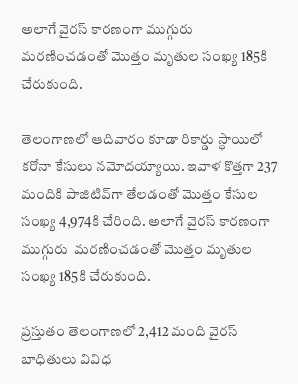అలాగే వైరస్ కారణంగా ముగ్గురు  మరణించడంతో మొత్తం మృతుల సంఖ్య 185కి చేరుకుంది.

తెలంగాణలో ఆదివారం కూడా రికార్డు స్ధాయిలో కరోనా కేసులు నమోదయ్యాయి. ఇవాళ కొత్తగా 237 మందికి పాజిటివ్‌గా తేలడంతో మొత్తం కేసుల సంఖ్య 4,974కి చేరింది. అలాగే వైరస్ కారణంగా ముగ్గురు  మరణించడంతో మొత్తం మృతుల సంఖ్య 185కి చేరుకుంది.

ప్రస్తుతం తెలంగాణలో 2,412 మంది వైరస్ బాధితులు వివిధ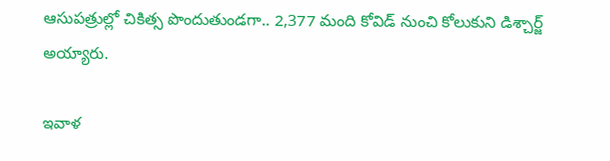ఆసుపత్రుల్లో చికిత్స పొందుతుండగా.. 2,377 మంది కోవిడ్ నుంచి కోలుకుని డిశ్చార్జ్ అయ్యారు.

ఇవాళ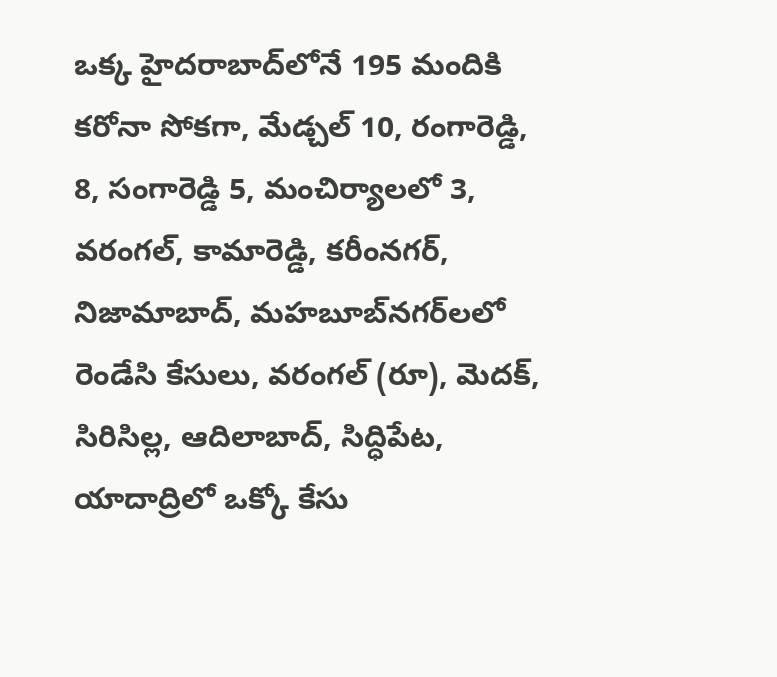ఒక్క హైదరాబాద్‌లోనే 195 మందికి కరోనా సోకగా, మేడ్చల్‌ 10, రంగారెడ్డి, 8, సంగారెడ్డి 5, మంచిర్యాలలో 3, వరంగల్, కామారెడ్డి, కరీంనగర్, నిజామాబాద్, మహబూబ్‌నగర్‌లలో రెండేసి కేసులు, వరంగల్ (రూ), మెదక్, సిరిసిల్ల, ఆదిలాబాద్, సిద్ధిపేట, యాదాద్రిలో ఒక్కో కేసు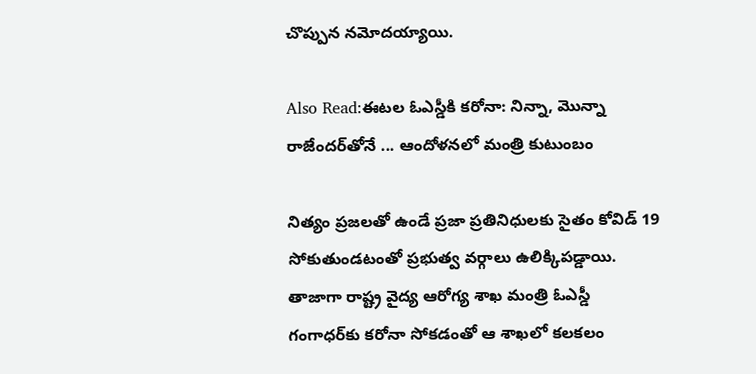చొప్పున నమోదయ్యాయి.

Also Read:ఈటల ఓఎస్డీకి కరోనా: నిన్నా, మొన్నా రాజేందర్‌తోనే ... ఆందోళనలో మంత్రి కుటుంబం

నిత్యం ప్రజలతో ఉండే ప్రజా ప్రతినిధులకు సైతం కోవిడ్ 19 సోకుతుండటంతో ప్రభుత్వ వర్గాలు ఉలిక్కిపడ్డాయి. తాజాగా రాష్ట్ర వైద్య ఆరోగ్య శాఖ మంత్రి ఓఎస్డీ గంగాధర్‌కు కరోనా సోకడంతో ఆ శాఖలో కలకలం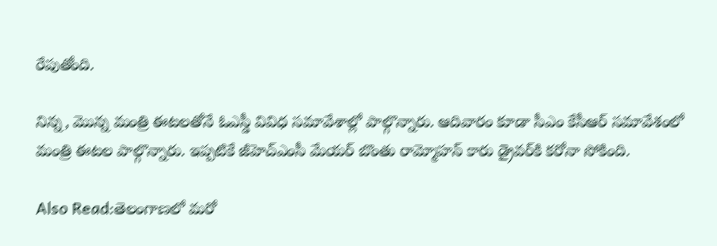రేపుతోంది.

నిన్న, మొన్న మంత్రి ఈటలతోనే ఓఎస్డీ వివిధ సమావేశాల్లో పాల్గొన్నారు. ఆదివారం కూడా సీఎం కేసీఆర్‌ సమావేశంలో మంత్రి ఈటల పాల్గొన్నారు. ఇప్పటికే జీహెచ్ఎంసీ మేయర్ బొంతు రామ్మోహన్ కారు డ్రైవర్‌కి కరోనా సోకింది.

Also Read:తెలంగాణలో మరో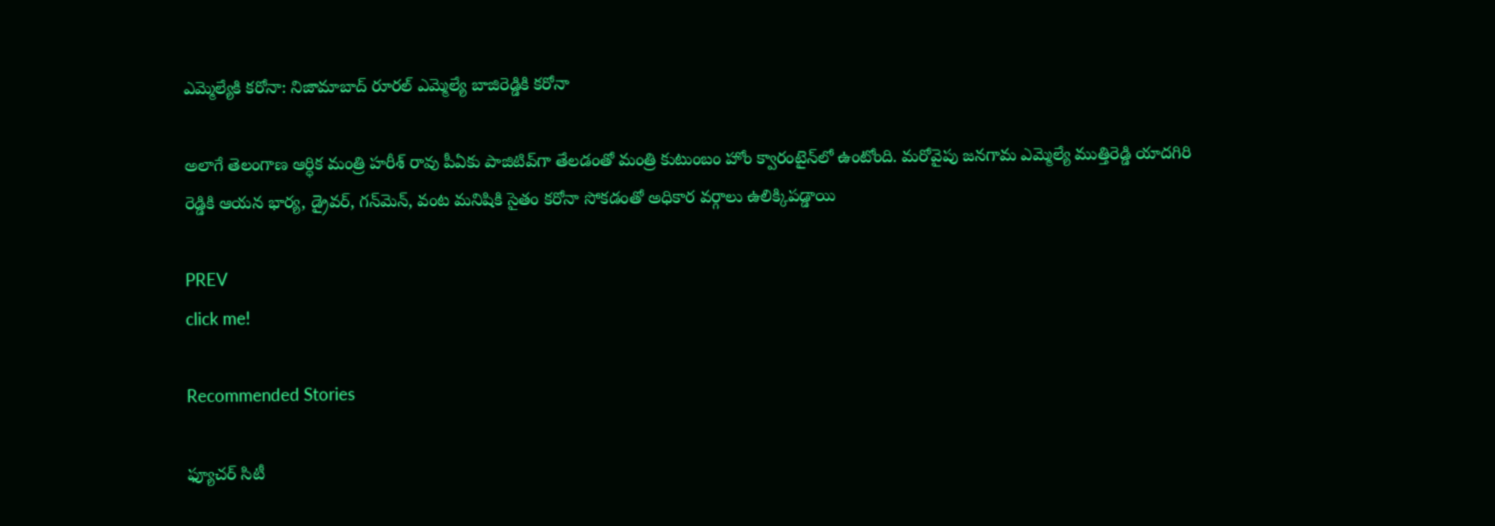ఎమ్మెల్యేకి కరోనా: నిజామాబాద్ రూరల్ ఎమ్మెల్యే బాజిరెడ్డికి కరోనా

అలాగే తెలంగాణ ఆర్ధిక మంత్రి హరీశ్ రావు పీఏకు పాజిటివ్‌గా తేలడంతో మంత్రి కుటుంబం హోం క్వారంటైన్‌లో ఉంటోంది. మరోవైపు జనగామ ఎమ్మెల్యే ముత్తిరెడ్డి యాదగిరి రెడ్డికి ఆయన భార్య, డ్రైవర్, గన్‌మెన్, వంట మనిషికి సైతం కరోనా సోకడంతో అధికార వర్గాలు ఉలిక్కిపడ్డాయి

PREV
click me!

Recommended Stories

ఫ్యూచర్ సిటీ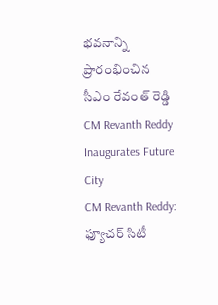భవనాన్ని ప్రారంభించిన సీఎం రేవంత్ రెడ్డి CM Revanth Reddy Inaugurates Future City
CM Revanth Reddy: ఫ్యూచర్ సిటీ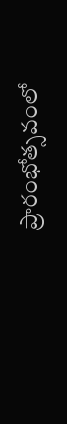ప్రారంభోత్సవంలో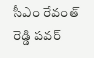సీఎం రేవంత్ రెడ్డి పవర్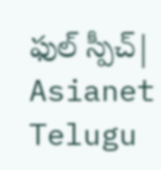ఫుల్ స్పీచ్| Asianet Telugu